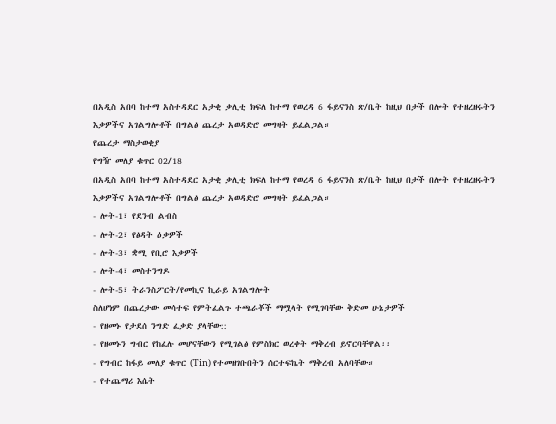በአዲስ አበባ ከተማ አስተዳደር አታቂ ቃሊቲ ክፍለ ከተማ የወረዳ 6 ፋይናንስ ጽ/ቤት ከዚህ በታች በሎት የተዘረዘሩትን እቃዎችና አገልግሎቶች በግልፅ ጨረታ አወዳድሮ መግዛት ይፈልጋል።
የጨረታ ማስታወቂያ
የግዥ መለያ ቁጥር 02/18
በአዲስ አበባ ከተማ አስተዳደር አታቂ ቃሊቲ ክፍለ ከተማ የወረዳ 6 ፋይናንስ ጽ/ቤት ከዚህ በታች በሎት የተዘረዘሩትን እቃዎችና አገልግሎቶች በግልፅ ጨረታ አወዳድሮ መግዛት ይፈልጋል።
- ሎት-1፣ የደንብ ልብስ
- ሎት-2፣ የፅዳት ዕቃዎች
- ሎት-3፣ ቋሚ የቢሮ እቃዎች
- ሎት-4፣ መስተንግዶ
- ሎት-5፣ ትራንስፖርት/የመኪና ኪራይ አገልግሎት
ስለሆነም በጨረታው መሳተፍ የምትፈልጉ ተጫራቾች ማሟላት የሚገባቸው ቅድመ ሁኔታዎች
- የዘመኑ የታደሰ ንግድ ፈቃድ ያላቸው::
- የዘመኑን ግብር የከፈሉ መሆናቸውን የሚገልፅ የምስክር ወረቀት ማቅረብ ይኖርባቸዋል፡፡
- የግብር ከፋይ መለያ ቁጥር (Tin) የተመዘገቡበትን ሰርተፍኬት ማቅረብ አለባቸው።
- የተጨማሪ እሴት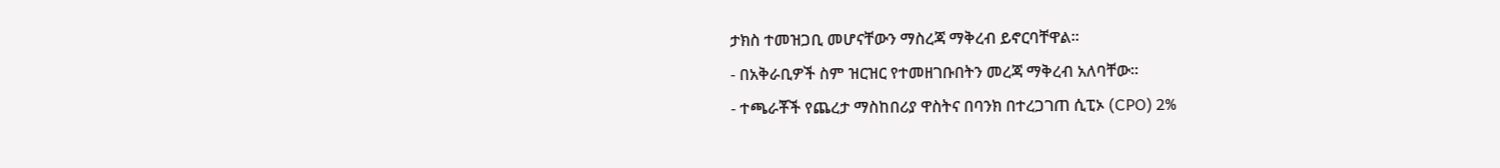ታክስ ተመዝጋቢ መሆናቸውን ማስረጃ ማቅረብ ይኖርባቸዋል፡፡
- በአቅራቢዎች ስም ዝርዝር የተመዘገቡበትን መረጃ ማቅረብ አለባቸው፡፡
- ተጫራቾች የጨረታ ማስከበሪያ ዋስትና በባንክ በተረጋገጠ ሲፒኦ (CPO) 2%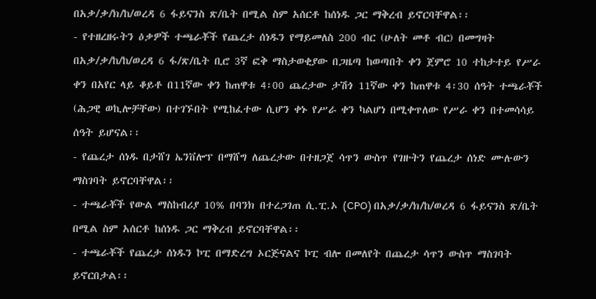በአቃ/ቃ/ክ/ከ/ወረዳ 6 ፋይናንስ ጽ/ቤት በሚል ስም አሰርቶ ከሰነዱ ጋር ማቅረብ ይኖርባቸዋል፡፡
- የተዘረዘሩትን ዕቃዎች ተጫራቾች የጨረታ ሰነዱን የማይመለስ 200 ብር (ሁለት መቶ ብር) በመግዛት በአቃ/ቃ/ከ/ከ/ወረዳ 6 ፋ/ጽ/ቤት ቢሮ 3ኛ ፎቅ ማስታወቂያው በጋዜጣ ከወጣበት ቀን ጀምሮ 10 ተከታተይ የሥራ ቀን በአየር ላይ ቆይቶ በ11ኛው ቀን ከጠዋቱ 4፡00 ጨረታው ታሽጎ 11ኛው ቀን ከጠዋቱ 4፡30 ሰዓት ተጫራቾች (ሕጋዊ ወኪሎቻቸው) በተገኙበት የሚከፈተው ሲሆን ቀኑ የሥራ ቀን ካልሆነ በሚቀጥለው የሥራ ቀን በተመሳሳይ ሰዓት ይሆናል፡፡
- የጨረታ ሰነዱ በታሸገ ኤንቨሎፕ በማሸግ ለጨረታው በተዘጋጀ ሳጥን ውስጥ የገዙትን የጨረታ ሰነድ ሙሉውን ማስገባት ይኖርባቸዋል፡፡
- ተጫራቾች የውል ማስከብሪያ 10% በባንክ በተረጋገጠ ሲ.ፒ.ኦ (CPO) በአቃ/ቃ/ክ/ከ/ወረዳ 6 ፋይናንስ ጽ/ቤት በሚል ስም አሰርቶ ከሰነዱ ጋር ማቅረብ ይኖርባቸዋል፡፡
- ተጫራቾች የጨረታ ሰነዱን ኮፒ በማድረግ ኦርጅናልና ኮፒ ብሎ በመለየት በጨረታ ሳጥን ውስጥ ማስገባት ይኖርበታል፡፡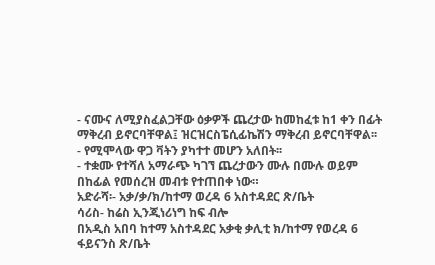- ናሙና ለሚያስፈልጋቸው ዕቃዎች ጨረታው ከመከፈቱ ከ1 ቀን በፊት ማቅረብ ይኖርባቸዋል፤ ዝርዝርስፔሲፊኬሽን ማቅረብ ይኖርባቸዋል፡፡
- የሚሞላው ዋጋ ቫትን ያካተተ መሆን አለበት፡፡
- ተቋሙ የተሻለ አማራጭ ካገኘ ጨረታውን ሙሉ በሙሉ ወይም በከፊል የመሰረዝ መብቱ የተጠበቀ ነው።
አድራሻ፡- አቃ/ቃ/ክ/ከተማ ወረዳ 6 አስተዳደር ጽ/ቤት
ሳሪስ- ከሬስ ኢንጂነሪነግ ከፍ ብሎ
በአዲስ አበባ ከተማ አስተዳደር አቃቂ ቃሊቲ ክ/ከተማ የወረዳ 6 ፋይናንስ ጽ/ቤት